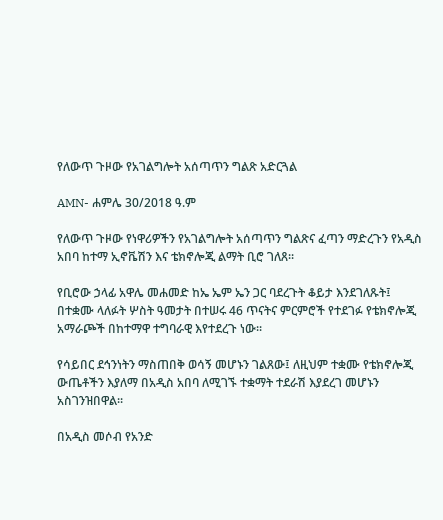የለውጥ ጉዞው የአገልግሎት አሰጣጥን ግልጽ አድርጓል

AMN- ሐምሌ 30/2018 ዓ.ም

የለውጥ ጉዞው የነዋሪዎችን የአገልግሎት አሰጣጥን ግልጽና ፈጣን ማድረጉን የአዲስ አበባ ከተማ ኢኖቬሽን እና ቴክኖሎጂ ልማት ቢሮ ገለጸ፡፡

የቢሮው ኃላፊ አዋሌ መሐመድ ከኤ ኤም ኤን ጋር ባደረጉት ቆይታ እንደገለጹት፤ በተቋሙ ላለፉት ሦስት ዓመታት በተሠሩ 46 ጥናትና ምርምሮች የተደገፉ የቴክኖሎጂ አማራጮች በከተማዋ ተግባራዊ እየተደረጉ ነው፡፡

የሳይበር ደኅንነትን ማስጠበቅ ወሳኝ መሆኑን ገልጸው፤ ለዚህም ተቋሙ የቴክኖሎጂ ውጤቶችን እያለማ በአዲስ አበባ ለሚገኙ ተቋማት ተደራሽ እያደረገ መሆኑን አስገንዝበዋል፡፡

በአዲስ መሶብ የአንድ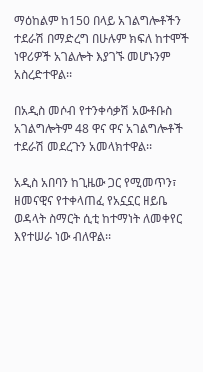ማዕከልም ከ150 በላይ አገልግሎቶችን ተደራሽ በማድረግ በሁሉም ክፍለ ከተሞች ነዋሪዎች አገልሎት እያገኙ መሆኑንም አስረድተዋል፡፡

በአዲስ መሶብ የተንቀሳቃሽ አውቶቡስ አገልግሎትም 48 ዋና ዋና አገልግሎቶች ተደራሽ መደረጉን አመላክተዋል፡፡

አዲስ አበባን ከጊዜው ጋር የሚመጥን፣ ዘመናዊና የተቀላጠፈ የአኗኗር ዘይቤ ወዳላት ስማርት ሲቲ ከተማነት ለመቀየር እየተሠራ ነው ብለዋል፡፡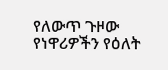የለውጥ ጉዞው የነዋሪዎችን የዕለት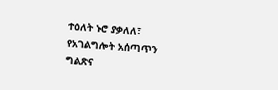ተዕለት ኑሮ ያቃለለ፣ የአገልግሎት አሰጣጥን ግልጽና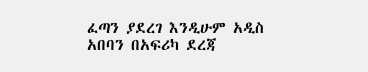ፈጣን ያደረገ እንዲሁም አዲስ አበባን በአፍሪካ ደረጃ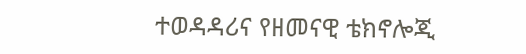ተወዳዳሪና የዘመናዊ ቴክኖሎጂ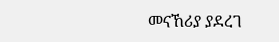መናኸሪያ ያደረገ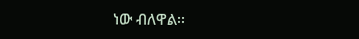ነው ብለዋል፡፡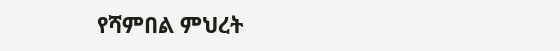የሻምበል ምህረት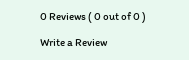0 Reviews ( 0 out of 0 )

Write a Review